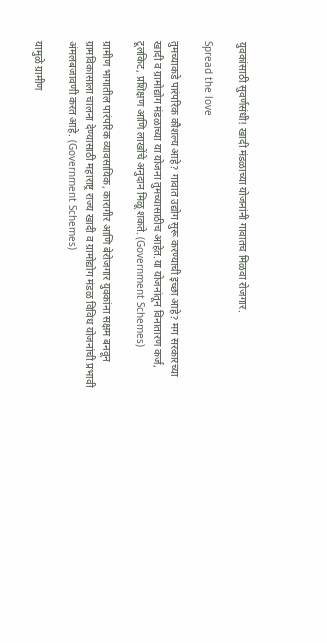युवकांसाठी सुवर्णसंधी! खादी मंडळाच्या योजनांनी गावातच मिळवा रोजगार.

Spread the love

तुमच्याकडे पारंपरिक कौशल्य आहे? गावात उद्योग सुरू करण्याची इच्छा आहे? मग सरकारच्या खादी व ग्रामोद्योग मंडळाच्या या योजना तुमच्यासाठीच आहेत.या योजनांतून विनातारण कर्ज, टूलकिट, प्रशिक्षण आणि लाखोंचे अनुदान मिळू शकते. (Government Schemes)

ग्रामीण भागातील पारंपरिक व्यावसायिक, कारागीर आणि बेरोजगार युवकांना सक्षम बनवून ग्रामविकासाला चालना देण्यासाठी महाराष्ट्र राज्य खादी व ग्रामोद्योग मंडळ विविध योजनांची प्रभावी अंमलबजावणी करत आहे. (Government Schemes)

यामुळे ग्रामीण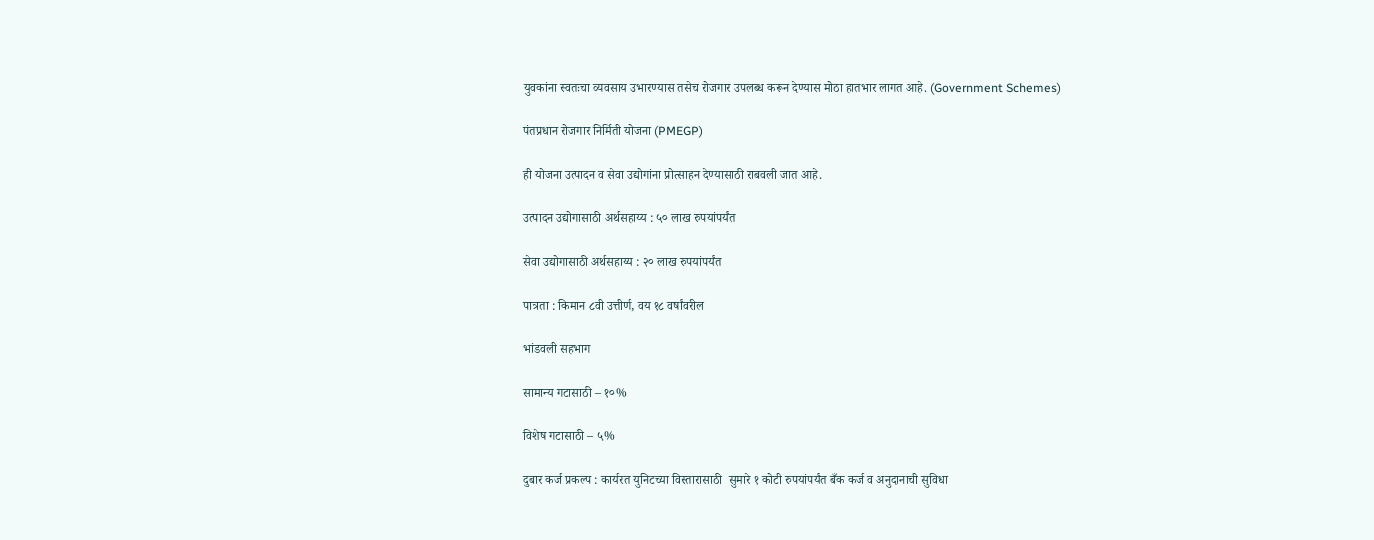युवकांना स्वतःचा व्यवसाय उभारण्यास तसेच रोजगार उपलब्ध करून देण्यास मोठा हातभार लागत आहे. (Government Schemes)

पंतप्रधान रोजगार निर्मिती योजना (PMEGP)

ही योजना उत्पादन व सेवा उद्योगांना प्रोत्साहन देण्यासाठी राबवली जात आहे.

उत्पादन उद्योगासाठी अर्थसहाय्य : ५० लाख रुपयांपर्यंत

सेवा उद्योगासाठी अर्थसहाय्य : २० लाख रुपयांपर्यंत

पात्रता : किमान ८वी उत्तीर्ण, वय १८ वर्षांवरील

भांडवली सहभाग

सामान्य गटासाठी – १०%

विशेष गटासाठी – ५%

दुबार कर्ज प्रकल्प : कार्यरत युनिटच्या विस्तारासाठी  सुमारे १ कोटी रुपयांपर्यंत बँक कर्ज व अनुदानाची सुविधा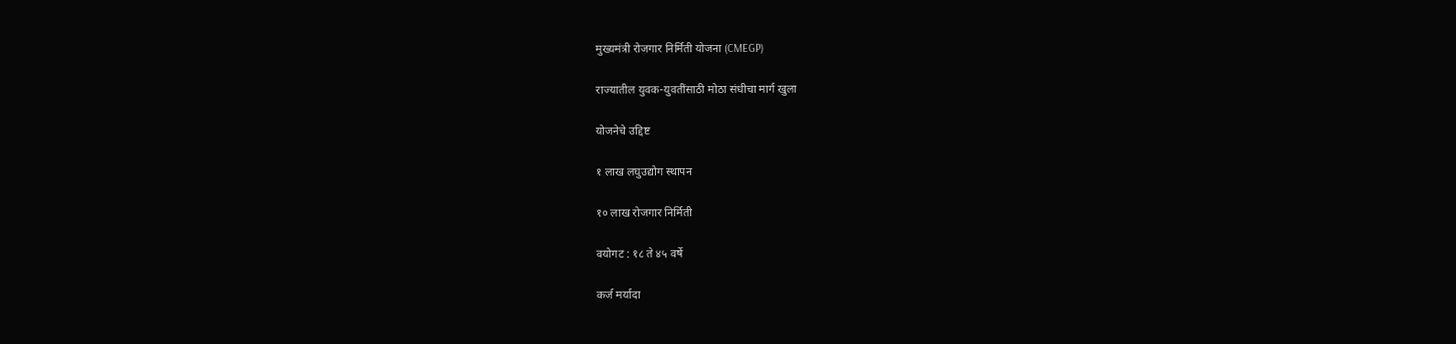मुख्यमंत्री रोजगार निर्मिती योजना (CMEGP)

राज्यातील युवक-युवतींसाठी मोठा संधीचा मार्ग खुला

योजनेचे उद्दिष्ट

१ लाख लघुउद्योग स्थापन

१० लाख रोजगार निर्मिती

वयोगट : १८ ते ४५ वर्षे

कर्ज मर्यादा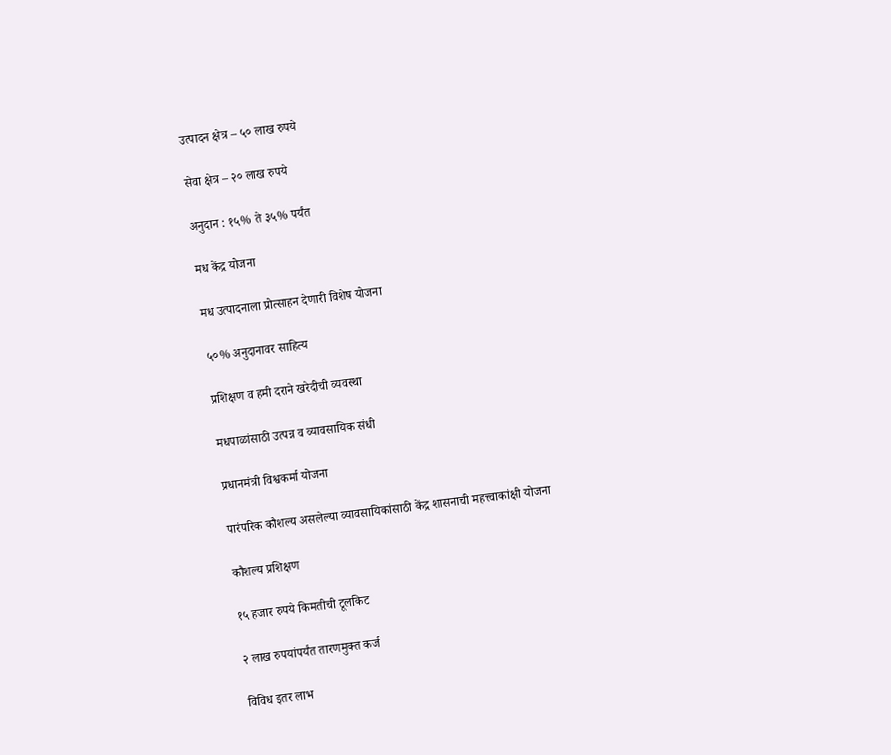उत्पादन क्षेत्र – ५० लाख रुपये

सेवा क्षेत्र – २० लाख रुपये

अनुदान : १५% ते ३५% पर्यंत

मध केंद्र योजना

मध उत्पादनाला प्रोत्साहन देणारी विशेष योजना

५०% अनुदानावर साहित्य

प्रशिक्षण व हमी दराने खरेदीची व्यवस्था

मधपाळांसाठी उत्पन्न व व्यावसायिक संधी

प्रधानमंत्री विश्वकर्मा योजना

पारंपरिक कौशल्य असलेल्या व्यावसायिकांसाठी केंद्र शासनाची महत्त्वाकांक्षी योजना

कौशल्य प्रशिक्षण

१५ हजार रुपये किमतीची टूलकिट

२ लाख रुपयांपर्यंत तारणमुक्त कर्ज

विविध इतर लाभ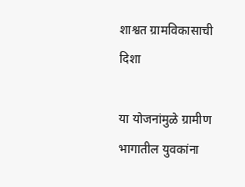शाश्वत ग्रामविकासाची दिशा

या योजनांमुळे ग्रामीण भागातील युवकांना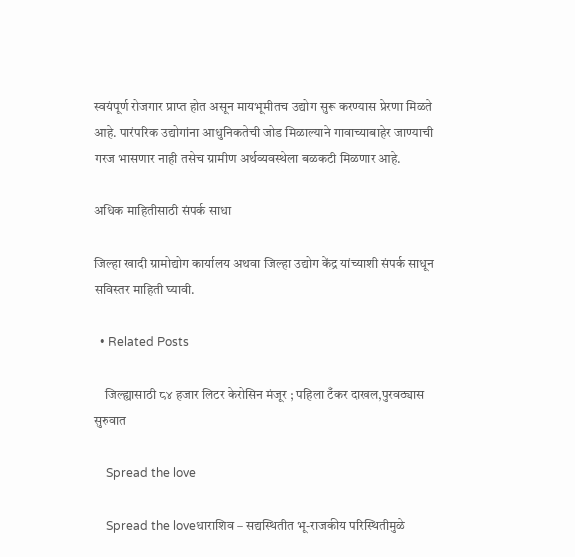स्वयंपूर्ण रोजगार प्राप्त होत असून मायभूमीतच उद्योग सुरू करण्यास प्रेरणा मिळते आहे. पारंपरिक उद्योगांना आधुनिकतेची जोड मिळाल्याने गावाच्याबाहेर जाण्याची गरज भासणार नाही तसेच ग्रामीण अर्थव्यवस्थेला बळकटी मिळणार आहे.

अधिक माहितीसाठी संपर्क साधा

जिल्हा खादी ग्रामोद्योग कार्यालय अथवा जिल्हा उद्योग केंद्र यांच्याशी संपर्क साधून सविस्तर माहिती घ्यावी.

  • Related Posts

    जिल्ह्यासाठी ८४ हजार लिटर केरोसिन मंजूर ; पहिला टँकर दाखल,पुरवठ्यास सुरुवात

    Spread the love

    Spread the loveधाराशिव – सद्यस्थितीत भू-राजकीय परिस्थितीमुळे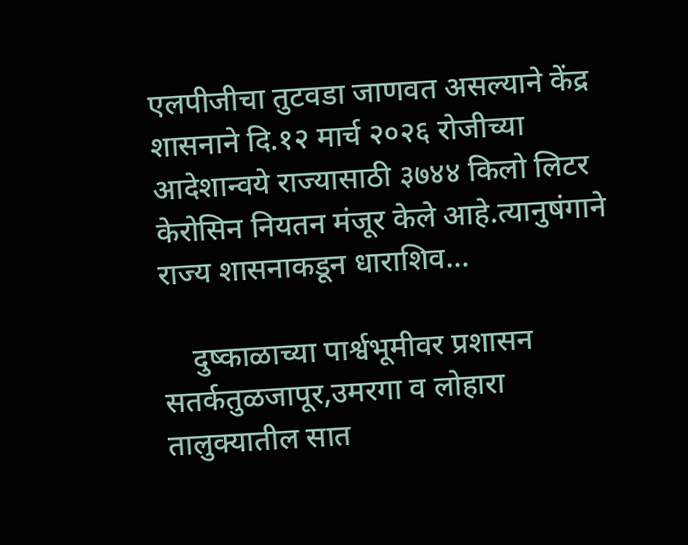एलपीजीचा तुटवडा जाणवत असल्याने केंद्र शासनाने दि.१२ मार्च २०२६ रोजीच्या आदेशान्वये राज्यासाठी ३७४४ किलो लिटर केरोसिन नियतन मंजूर केले आहे.त्यानुषंगाने राज्य शासनाकडून धाराशिव…

    दुष्काळाच्या पार्श्वभूमीवर प्रशासन सतर्कतुळजापूर,उमरगा व लोहारा तालुक्यातील सात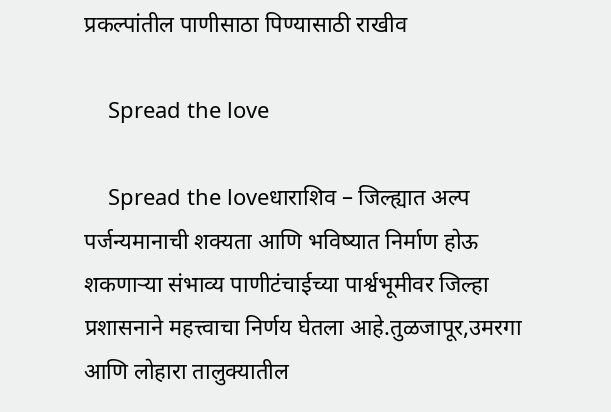प्रकल्पांतील पाणीसाठा पिण्यासाठी राखीव

    Spread the love

    Spread the loveधाराशिव – जिल्ह्यात अल्प पर्जन्यमानाची शक्यता आणि भविष्यात निर्माण होऊ शकणाऱ्या संभाव्य पाणीटंचाईच्या पार्श्वभूमीवर जिल्हा प्रशासनाने महत्त्वाचा निर्णय घेतला आहे.तुळजापूर,उमरगा आणि लोहारा तालुक्यातील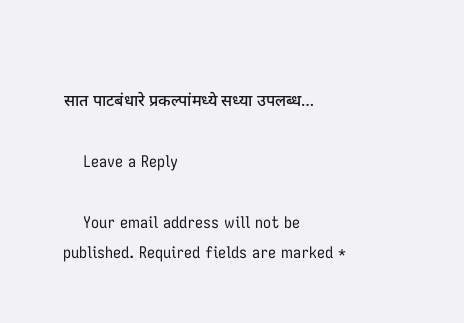सात पाटबंधारे प्रकल्पांमध्ये सध्या उपलब्ध…

    Leave a Reply

    Your email address will not be published. Required fields are marked *